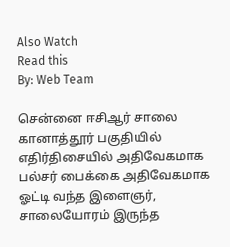Also Watch
Read this
By: Web Team

சென்னை ஈசிஆர் சாலை கானாத்தூர் பகுதியில் எதிர்திசையில் அதிவேகமாக பல்சர் பைக்கை அதிவேகமாக ஓட்டி வந்த இளைஞர், சாலையோரம் இருந்த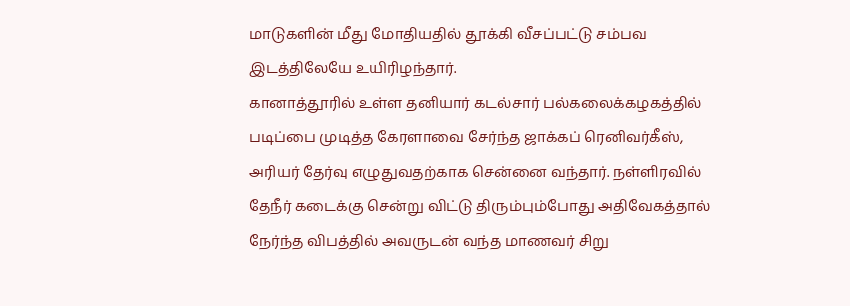மாடுகளின் மீது மோதியதில் தூக்கி வீசப்பட்டு சம்பவ இடத்திலேயே உயிரிழந்தார்.
கானாத்தூரில் உள்ள தனியார் கடல்சார் பல்கலைக்கழகத்தில் படிப்பை முடித்த கேரளாவை சேர்ந்த ஜாக்கப் ரெனிவர்கீஸ், அரியர் தேர்வு எழுதுவதற்காக சென்னை வந்தார். நள்ளிரவில் தேநீர் கடைக்கு சென்று விட்டு திரும்பும்போது அதிவேகத்தால் நேர்ந்த விபத்தில் அவருடன் வந்த மாணவர் சிறு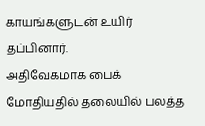காயங்களுடன் உயிர் தப்பினார்.
அதிவேகமாக பைக் மோதியதில் தலையில் பலத்த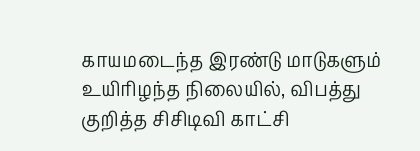காயமடைந்த இரண்டு மாடுகளும் உயிரிழந்த நிலையில், விபத்து குறித்த சிசிடிவி காட்சி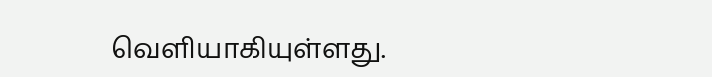வெளியாகியுள்ளது.